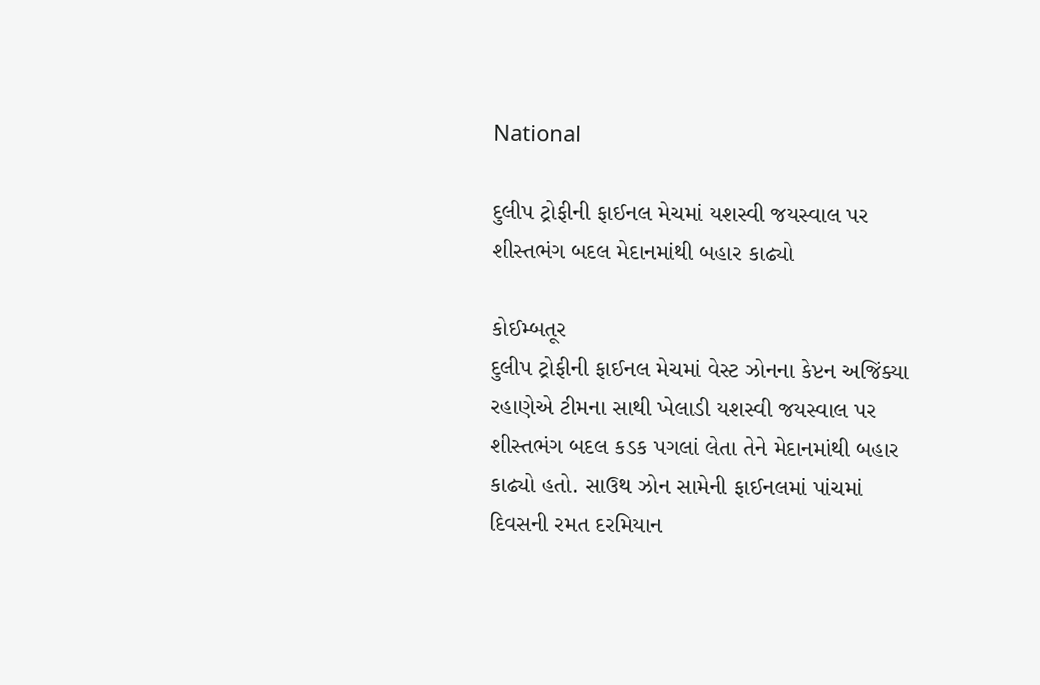National

દુલીપ ટ્રોફીની ફાઈનલ મેચમાં યશસ્વી જયસ્વાલ પર શીસ્તભંગ બદલ મેદાનમાંથી બહાર કાઢ્યો

કોઈમ્બતૂર
દુલીપ ટ્રોફીની ફાઈનલ મેચમાં વેસ્ટ ઝોનના કેપ્ટન અજિંક્યા રહાણેએ ટીમના સાથી ખેલાડી યશસ્વી જયસ્વાલ પર શીસ્તભંગ બદલ કડક પગલાં લેતા તેને મેદાનમાંથી બહાર કાઢ્યો હતો. સાઉથ ઝોન સામેની ફાઈનલમાં પાંચમાં દિવસની રમત દરમિયાન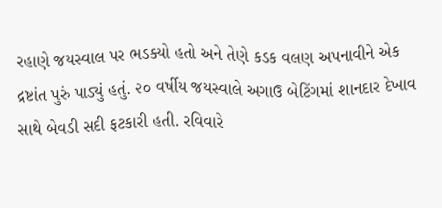રહાણે જયસ્વાલ પર ભડક્યો હતો અને તેણે કડક વલણ અપનાવીને એક દ્રષ્ટાંત પુરું પાડ્યું હતું. ૨૦ વર્ષીય જયસ્વાલે અગાઉ બેટિંગમાં શાનદાર દેખાવ સાથે બેવડી સદી ફટકારી હતી. રવિવારે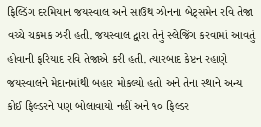ફિલ્ડિંગ દરમિયાન જયસ્વાલ અને સાઉથ ઝોનના બેટ્‌સમેન રવિ તેજા વચ્ચે ચકમક ઝરી હતી. જયસ્વાલ દ્વારા તેનું સ્લેજિંગ કરવામાં આવતું હોવાની ફરિયાદ રવિ તેજાએ કરી હતી. ત્યારબાદ કેપ્ટન રહાણે જયસ્વાલને મેદાનમાંથી બહાર મોકલ્યો હતો અને તેના સ્થાને અન્ય કોઈ ફિલ્ડરને પણ બોલાવાયો નહીં અને ૧૦ ફિલ્ડર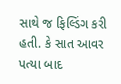સાથે જ ફિલ્ડિંગ કરી હતી. કે સાત આવર પત્યા બાદ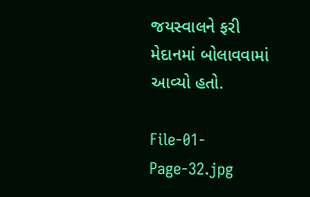જયસ્વાલને ફરી મેદાનમાં બોલાવવામાં આવ્યો હતો.

File-01-Page-32.jpg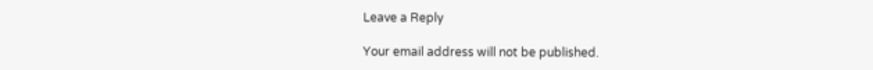Leave a Reply

Your email address will not be published.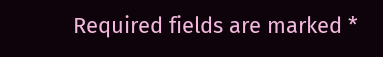Required fields are marked *